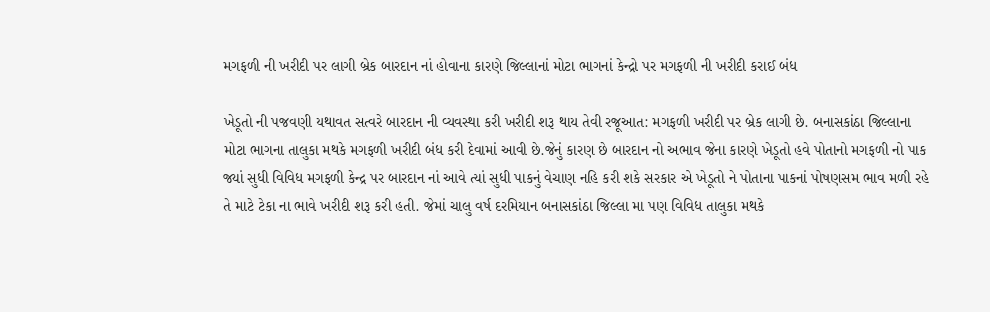મગફળી ની ખરીદી પર લાગી બ્રેક બારદાન નાં હોવાના કારણે જિલ્લાનાં મોટા ભાગનાં કેન્દ્રો પર મગફળી ની ખરીદી કરાઈ બંધ

ખેડૂતો ની પજવણી યથાવત સત્વરે બારદાન ની વ્યવસ્થા કરી ખરીદી શરૂ થાય તેવી રજૂઆત: મગફળી ખરીદી પર બ્રેક લાગી છે. બનાસકાંઠા જિલ્લાના મોટા ભાગના તાલુકા મથકે મગફળી ખરીદી બંધ કરી દેવામાં આવી છે.જેનું કારણ છે બારદાન નો અભાવ જેના કારણે ખેડૂતો હવે પોતાનો મગફળી નો પાક જ્યાં સુધી વિવિધ મગફળી કેન્દ્ર પર બારદાન નાં આવે ત્યાં સુધી પાકનું વેચાણ નહિ કરી શકે સરકાર એ ખેડૂતો ને પોતાના પાકનાં પોષણસમ ભાવ મળી રહે તે માટે ટેકા ના ભાવે ખરીદી શરૂ કરી હતી. જેમાં ચાલુ વર્ષ દરમિયાન બનાસકાંઠા જિલ્લા મા પણ વિવિધ તાલુકા મથકે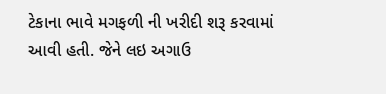ટેકાના ભાવે મગફળી ની ખરીદી શરૂ કરવામાં આવી હતી. જેને લઇ અગાઉ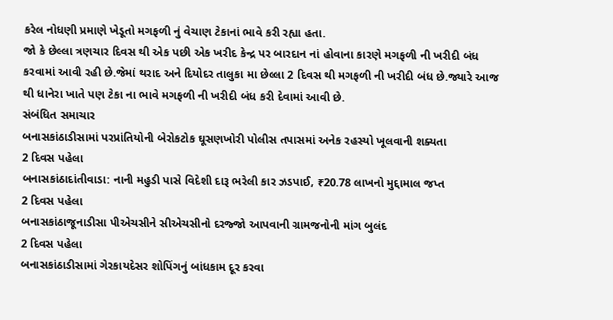કરેલ નોધણી પ્રમાણે ખેડૂતો મગફળી નું વેચાણ ટેકાનાં ભાવે કરી રહ્યા હતા.
જો કે છેલ્લા ત્રણચાર દિવસ થી એક પછી એક ખરીદ કેન્દ્ર પર બારદાન નાં હોવાના કારણે મગફળી ની ખરીદી બંધ કરવામાં આવી રહી છે.જેમાં થરાદ અને દિયોદર તાલુકા મા છેલ્લા 2 દિવસ થી મગફળી ની ખરીદી બંધ છે.જ્યારે આજ થી ધાનેરા ખાતે પણ ટેકા ના ભાવે મગફળી ની ખરીદી બંધ કરી દેવામાં આવી છે.
સંબંધિત સમાચાર
બનાસકાંઠાડીસામાં પરપ્રાંતિયોની બેરોકટોક ઘૂસણખોરી પોલીસ તપાસમાં અનેક રહસ્યો ખૂલવાની શક્યતા
2 દિવસ પહેલા
બનાસકાંઠાદાંતીવાડા: નાની મહુડી પાસે વિદેશી દારૂ ભરેલી કાર ઝડપાઈ, ₹20.78 લાખનો મુદ્દામાલ જપ્ત
2 દિવસ પહેલા
બનાસકાંઠાજૂનાડીસા પીએચસીને સીએચસીનો દરજ્જો આપવાની ગ્રામજનોની માંગ બુલંદ
2 દિવસ પહેલા
બનાસકાંઠાડીસામાં ગેરકાયદેસર શોપિંગનું બાંધકામ દૂર કરવા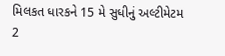મિલકત ધારકને 15 મે સુધીનું અલ્ટીમેટમ
2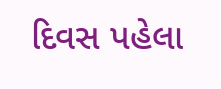દિવસ પહેલા